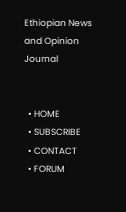Ethiopian News and Opinion Journal


  • HOME
  • SUBSCRIBE
  • CONTACT
  • FORUM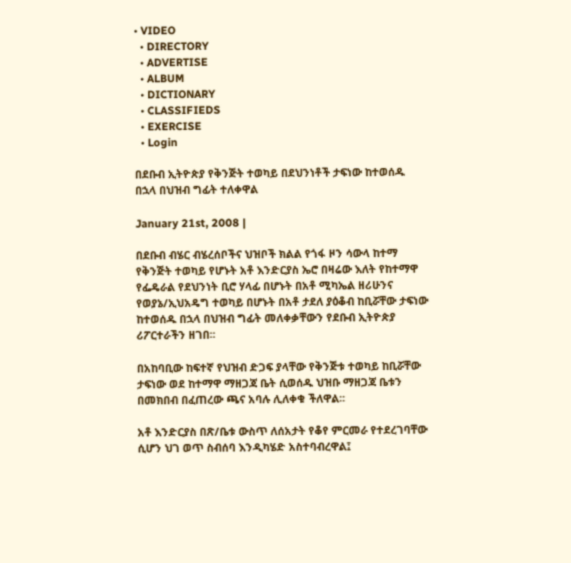• VIDEO
  • DIRECTORY
  • ADVERTISE
  • ALBUM
  • DICTIONARY
  • CLASSIFIEDS
  • EXERCISE
  • Login

በደቡብ ኢትዮጵያ የቅንጅት ተወካይ በደህንነቶች ታፍነው ከተወሰዱ በኋላ በህዝብ ግፊት ተለቀዋል

January 21st, 2008 |

በደቡብ ብሄር ብሄረሰቦችና ህዝቦች ክልል የጎፋ ዞን ሳውላ ከተማ የቅንጅት ተወካይ የሆኑት አቶ እንድርያስ ኤሮ በዛሬው እለት የከተማዋ የፌዴራል የደህንነት ቢሮ ሃላፊ በሆኑት በአቶ ሚካኤል ዘሪሁንና የወያኔ/ኢህአዴግ ተወካይ በሆኑት በአቶ ታደለ ያዕቆብ ከቢሯቸው ታፍነው ከተወሰዱ በኋላ በህዝብ ግፊት መለቀቃቸውን የደቡብ ኢትዮጵያ ሪፖርተራችን ዘገበ፡፡

በአከባቢው ከፍተኛ የህዝብ ድጋፍ ያላቸው የቅንጅቱ ተወካይ ከቢሯቸው ታፍነው ወደ ከተማዋ ማዘጋጃ ቤት ሲወሰዱ ህዝቡ ማዘጋጃ ቤቱን በመክበብ በፈጠረው ጫና አባሉ ሊለቀቁ ችለዋል፡፡

አቶ እንድርያስ በጽ/ቤቱ ውስጥ ለሰአታት የቆየ ምርመራ የተደረገባቸው ሲሆን ህገ ወጥ ስብሰባ እንዲካሄድ አስተባብረዋል፤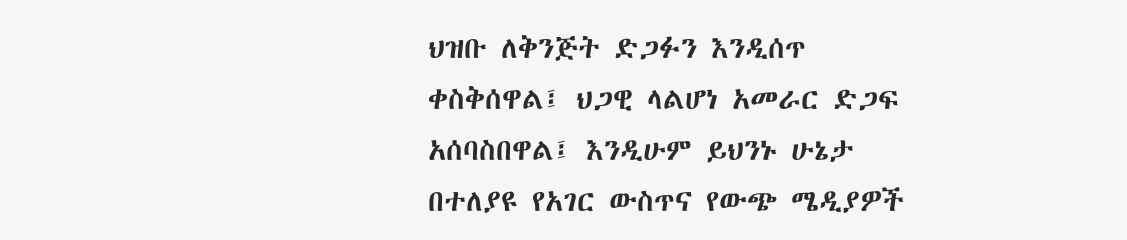ህዝቡ ለቅንጅት ድጋፉን እንዲሰጥ ቀስቅሰዋል፤ ህጋዊ ላልሆነ አመራር ድጋፍ አሰባስበዋል፤ እንዲሁም ይህንኑ ሁኔታ በተለያዩ የአገር ውስጥና የውጭ ሜዲያዎች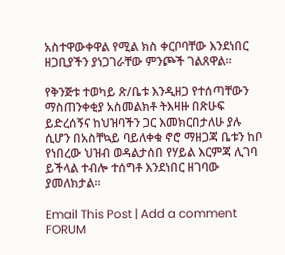አስተዋውቀዋል የሚል ክስ ቀርቦባቸው እንደነበር ዘጋቢያችን ያነጋገራቸው ምንጮች ገልጸዋል፡፡

የቅንጅቱ ተወካይ ጽ/ቤቱ እንዲዘጋ የተሰጣቸውን ማስጠንቀቂያ አስመልክቶ ትእዛዙ በጽሁፍ ይድረሰኝና ከህዝባችን ጋር እመክርበታለሁ ያሉ ሲሆን በአስቸኳይ ባይለቀቁ ኖሮ ማዘጋጃ ቤቱን ከቦ የነበረው ህዝብ ወዳልታሰበ የሃይል እርምጃ ሊገባ ይችላል ተብሎ ተሰግቶ እንደነበር ዘገባው ያመለክታል፡፡

Email This Post | Add a comment FORUM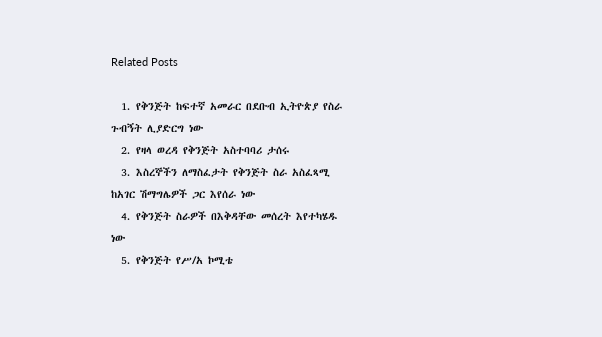Related Posts

  1. የቅንጅት ከፍተኛ አመራር በደቡብ ኢትዮጵያ የስራ ጉብኝት ሊያድርግ ነው
  2. የዛላ ወረዳ የቅንጅት አስተባባሪ ታሰሩ
  3. እስረኞችን ለማስፈታት የቅንጅት ስራ አስፈጻሚ ከአገር ሽማግሌዎች ጋር እየሰራ ነው
  4. የቅንጅት ስራዎች በእቅዳቸው መሰረት እየተካሄዱ ነው
  5. የቅንጅት የሥ/አ ኮሚቴ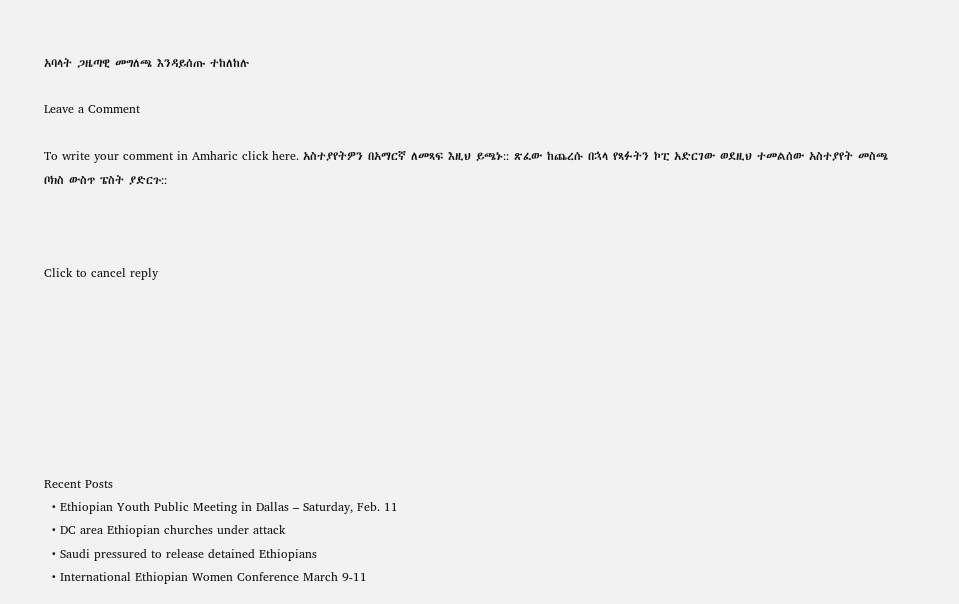አባላት ጋዜጣዊ መግለጫ እንዳይሰጡ ተከለከሉ

Leave a Comment

To write your comment in Amharic click here. አስተያየትዎን በአማርኛ ለመጻፍ እዚህ ይጫኑ:: ጽፈው ከጨረሱ በኋላ የጻፉትን ኮፒ አድርገው ወደዚህ ተመልሰው አስተያየት መስጫ ቦክስ ውስጥ ፔስት ያድርጉ::



Click to cancel reply








Recent Posts
  • Ethiopian Youth Public Meeting in Dallas – Saturday, Feb. 11
  • DC area Ethiopian churches under attack
  • Saudi pressured to release detained Ethiopians
  • International Ethiopian Women Conference March 9-11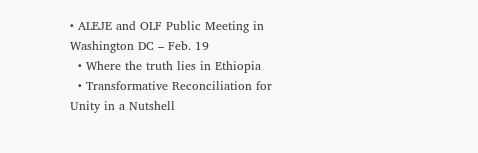• ALEJE and OLF Public Meeting in Washington DC – Feb. 19
  • Where the truth lies in Ethiopia
  • Transformative Reconciliation for Unity in a Nutshell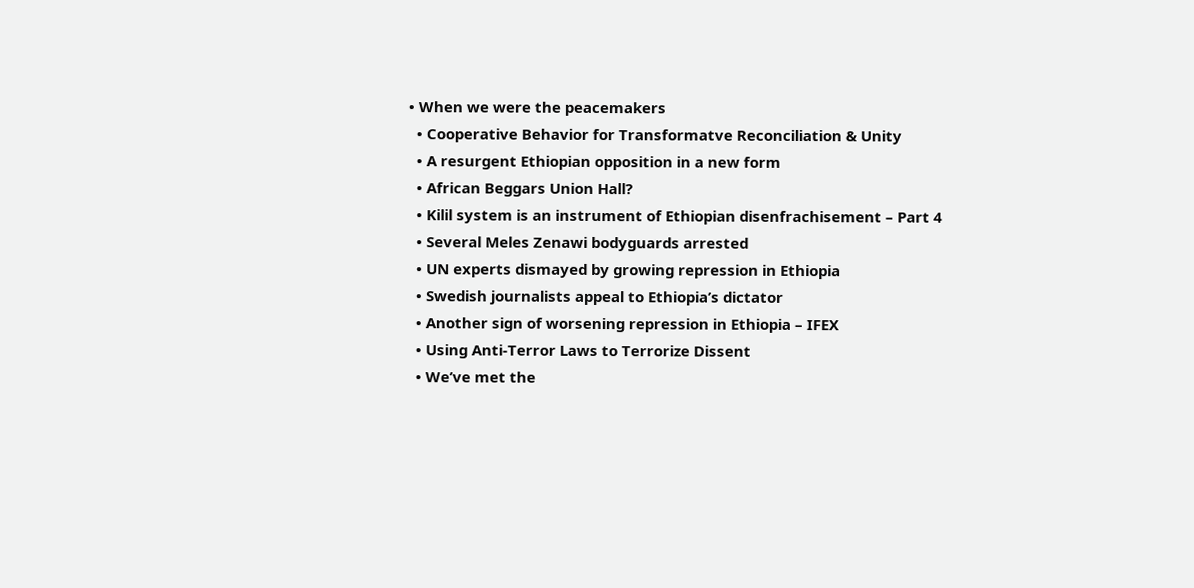• When we were the peacemakers
  • Cooperative Behavior for Transformatve Reconciliation & Unity
  • A resurgent Ethiopian opposition in a new form
  • African Beggars Union Hall?
  • Kilil system is an instrument of Ethiopian disenfrachisement – Part 4
  • Several Meles Zenawi bodyguards arrested
  • UN experts dismayed by growing repression in Ethiopia
  • Swedish journalists appeal to Ethiopia’s dictator
  • Another sign of worsening repression in Ethiopia – IFEX
  • Using Anti-Terror Laws to Terrorize Dissent
  • We’ve met the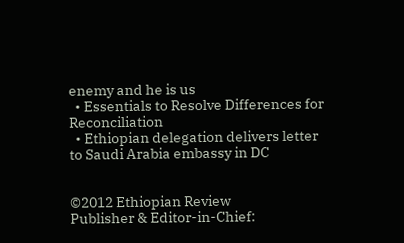enemy and he is us
  • Essentials to Resolve Differences for Reconciliation
  • Ethiopian delegation delivers letter to Saudi Arabia embassy in DC


©2012 Ethiopian Review
Publisher & Editor-in-Chief: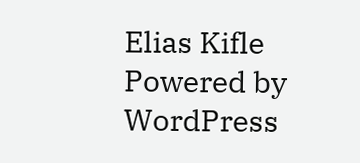Elias Kifle
Powered by WordPress